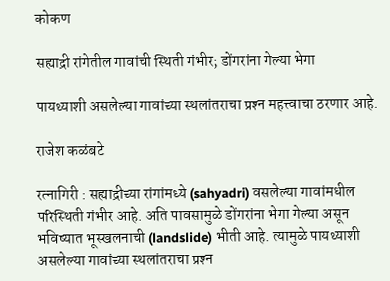कोकण

सह्याद्री रांगेतील गावांची स्थिती गंभीर; डोंगरांना गेल्या भेगा

पायथ्याशी असलेल्या गावांच्या स्थलांतराचा प्रश्‍न महत्त्वाचा ठरणार आहे.

राजेश कळंबटे

रत्नागिरी : सह्याद्रीच्या रांगांमध्ये (sahyadri) वसलेल्या गावांमधील परिस्थिती गंभीर आहे. अति पावसामुळे डोंगरांना भेगा गेल्या असून भविष्यात भूस्खलनाची (landslide) भीती आहे. त्यामुळे पायथ्याशी असलेल्या गावांच्या स्थलांतराचा प्रश्‍न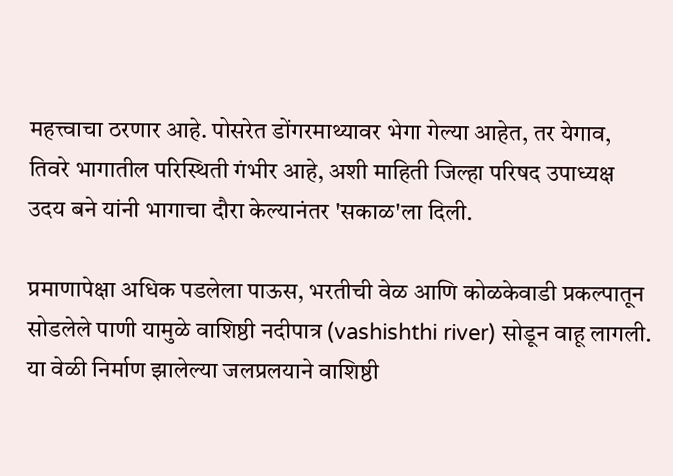महत्त्वाचा ठरणार आहे. पोसरेत डोंगरमाथ्यावर भेगा गेल्या आहेत, तर येगाव, तिवरे भागातील परिस्थिती गंभीर आहे, अशी माहिती जिल्हा परिषद उपाध्यक्ष उदय बने यांनी भागाचा दौरा केल्यानंतर 'सकाळ'ला दिली.

प्रमाणापेक्षा अधिक पडलेला पाऊस, भरतीची वेळ आणि कोळकेवाडी प्रकल्पातून सोडलेले पाणी यामुळे वाशिष्ठी नदीपात्र (vashishthi river) सोडून वाहू लागली. या वेळी निर्माण झालेल्या जलप्रलयाने वाशिष्ठी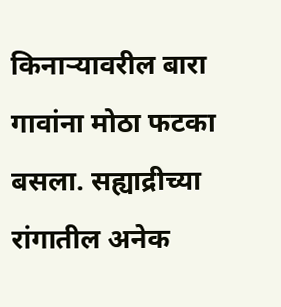किनाऱ्यावरील बारा गावांना मोठा फटका बसला. सह्याद्रीच्या रांगातील अनेक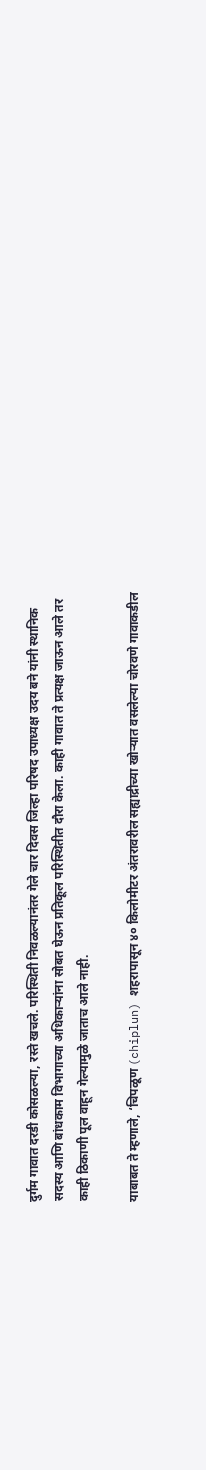दुर्गम गावात दरडी कोसळल्या, रस्ते खचले. परिस्थिती निवळल्यानंतर गेले चार दिवस जिल्हा परिषद उपाध्यक्ष उदय बने यांनी स्थानिक सदस्य आणि बांधकाम विभागाच्या अधिकाऱ्यांना सोबत घेऊन प्रतिकूल परिस्थितीत दौरा केला. काही गावात ते प्रत्यक्ष जाऊन आले तर काही ठिकाणी पूल वाहून गेल्यामुळे जाताच आले नाही.

याबाबत ते म्हणाले, ‘चिपळूण (chiplun) शहरापासून ४० किलोमीटर अंतरावरील सह्याद्रीच्या खोऱ्‍यात वसलेल्या चोरवणे गावाकडील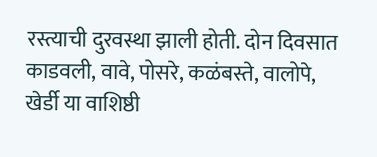रस्त्याची दुरवस्था झाली होती. दोन दिवसात काडवली, वावे, पोसरे, कळंबस्ते, वालोपे, खेर्डी या वाशिष्ठी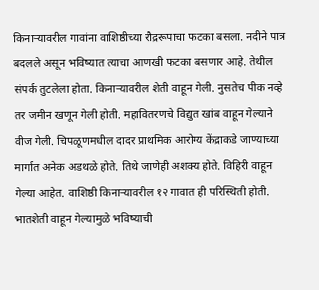किनाऱ्यावरील गावांना वाशिष्ठीच्या रौद्ररूपाचा फटका बसला. नदीने पात्र बदलले असून भविष्यात त्याचा आणखी फटका बसणार आहे. तेथील संपर्क तुटलेला होता. किनाऱ्यावरील शेती वाहून गेली. नुसतेच पीक नव्हे तर जमीन खणून गेली होती. महावितरणचे विद्युत खांब वाहून गेल्याने वीज गेली. चिपळूणमधील दादर प्राथमिक आरोग्य केंद्राकडे जाण्याच्या मार्गात अनेक अडथळे होते. तिथे जाणेही अशक्य होते. विहिरी वाहून गेल्या आहेत. वाशिष्ठी किनार्‍यावरील १२ गावात ही परिस्थिती होती. भातशेती वाहून गेल्यामुळे भविष्याची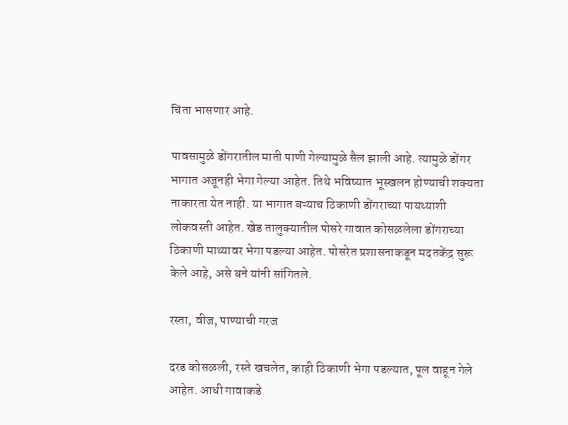चिंता भासणार आहे.

पावसामुळे डोंगरातील माती पाणी गेल्यामुळे सैल झाली आहे. त्यामुळे डोंगर भागात अजूनही भेगा गेल्या आहेत. तिथे भविष्यात भूस्खलन होण्याची शक्यता नाकारता येत नाही. या भागात बऱ्याच ठिकाणी डोंगराच्या पायथ्याशी लोकवस्ती आहेत. खेड तालुक्यातील पोसरे गावात कोसळलेला डोंगराच्या ठिकाणी माथ्यावर भेगा पडल्या आहेत. पोसरेत प्रशासनाकडून मदतकेंद्र सुरू केले आहे, असे बने यांनी सांगितले.

रस्ता, वीज, पाण्याची गरज

दरड कोसळली, रस्ते खचलेत, काही ठिकाणी भेगा पडल्यात, पूल वाहून गेले आहेत. आधी गावाकडे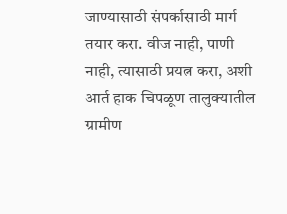जाण्यासाठी संपर्कासाठी मार्ग तयार करा. वीज नाही, पाणी नाही, त्यासाठी प्रयत्न करा, अशी आर्त हाक चिपळूण तालुक्यातील ग्रामीण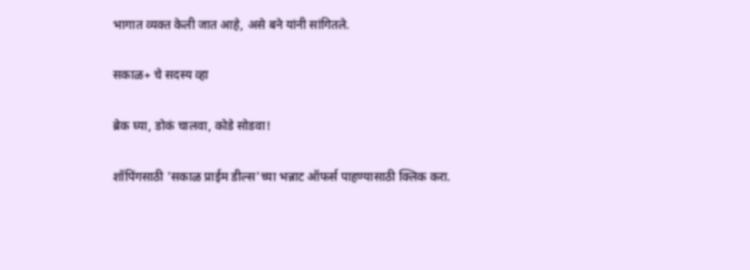भागात व्यक्त केली जात आहे, असे बने यांनी सांगितले.

सकाळ+ चे सदस्य व्हा

ब्रेक घ्या, डोकं चालवा, कोडे सोडवा!

शॉपिंगसाठी 'सकाळ प्राईम डील्स'च्या भन्नाट ऑफर्स पाहण्यासाठी क्लिक करा.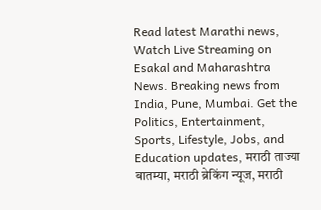Read latest Marathi news, Watch Live Streaming on Esakal and Maharashtra News. Breaking news from India, Pune, Mumbai. Get the Politics, Entertainment, Sports, Lifestyle, Jobs, and Education updates, मराठी ताज्या बातम्या, मराठी ब्रेकिंग न्यूज, मराठी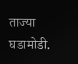ताज्या घडामोडी.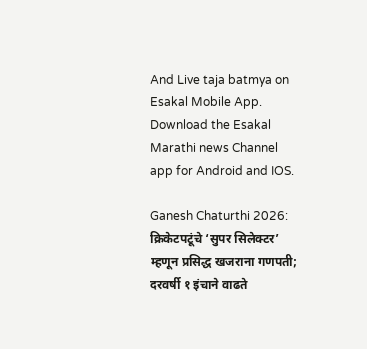And Live taja batmya on Esakal Mobile App. Download the Esakal Marathi news Channel app for Android and IOS.

Ganesh Chaturthi 2026: क्रिकेटपटूंचे ‘सुपर सिलेक्टर’ म्हणून प्रसिद्ध खजराना गणपती; दरवर्षी १ इंचाने वाढते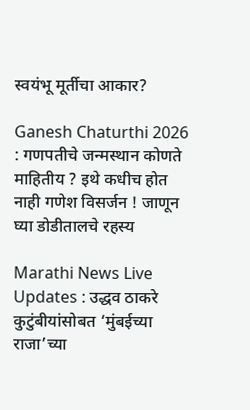स्वयंभू मूर्तीचा आकार?

Ganesh Chaturthi 2026 : गणपतीचे जन्मस्थान कोणते माहितीय ? इथे कधीच होत नाही गणेश विसर्जन ! जाणून घ्या डोडीतालचे रहस्य

Marathi News Live Updates : उद्धव ठाकरे कुटुंबीयांसोबत ‘मुंबईच्या राजा’च्या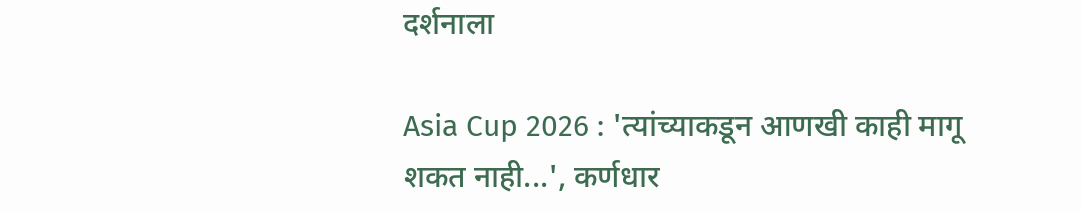दर्शनाला

Asia Cup 2026 : 'त्यांच्याकडून आणखी काही मागू शकत नाही...', कर्णधार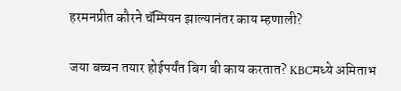हरमनप्रीत कौरने चॅम्पियन झाल्यानंतर काय म्हणाली?

जया बच्चन तयार होईपर्यंत बिग बी काय करतात? KBCमध्ये अमिताभ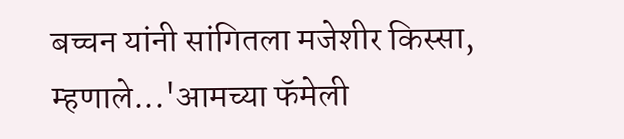बच्चन यांनी सांगितला मजेशीर किस्सा, म्हणाले...'आमच्या फॅमेली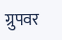ग्रुपवर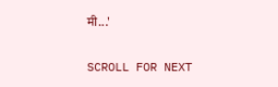मी...'

SCROLL FOR NEXT